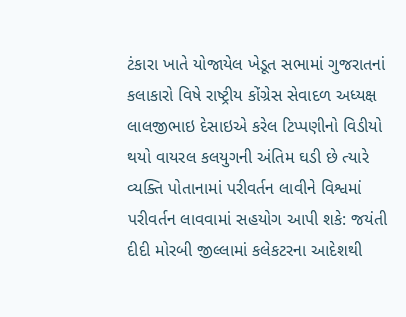ટંકારા ખાતે યોજાયેલ ખેડૂત સભામાં ગુજરાતનાં કલાકારો વિષે રાષ્ટ્રીય કોંગ્રેસ સેવાદળ અધ્યક્ષ લાલજીભાઇ દેસાઇએ કરેલ ટિપ્પણીનો વિડીયો થયો વાયરલ કલયુગની અંતિમ ઘડી છે ત્યારે વ્યક્તિ પોતાનામાં પરીવર્તન લાવીને વિશ્વમાં પરીવર્તન લાવવામાં સહયોગ આપી શકે: જયંતી દીદી મોરબી જીલ્લામાં કલેકટરના આદેશથી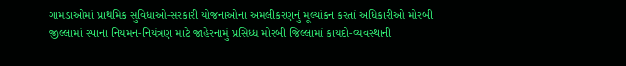ગામડાઓમાં પ્રાથમિક સુવિધાઓ-સરકારી યોજનાઓના અમલીકરણનું મૂલ્યાંકન કરતાં અધિકારીઓ મોરબી જીલ્લામાં સ્પાના નિયમન-નિયંત્રણ માટે જાહેરનામું પ્રસિધ્ધ મોરબી જિલ્લામાં કાયદો-વ્યવસ્થાની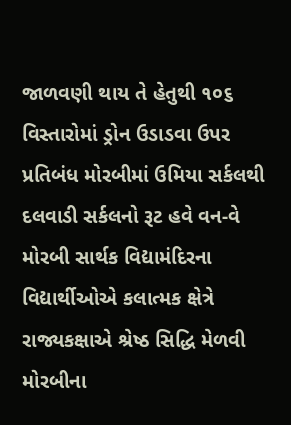જાળવણી થાય તે હેતુથી ૧૦૬ વિસ્તારોમાં ડ્રોન ઉડાડવા ઉપર પ્રતિબંધ મોરબીમાં ઉમિયા સર્કલથી દલવાડી સર્કલનો રૂટ હવે વન-વે મોરબી સાર્થક વિદ્યામંદિરના વિદ્યાર્થીઓએ કલાત્મક ક્ષેત્રે રાજ્યકક્ષાએ શ્રેષ્ઠ સિદ્ધિ મેળવી મોરબીના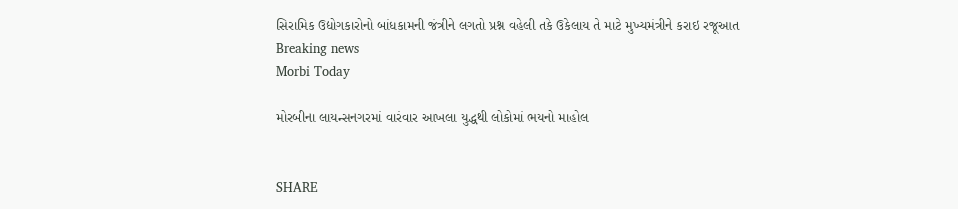સિરામિક ઉદ્યોગકારોનો બાંધકામની જંત્રીને લગતો પ્રશ્ન વહેલી તકે ઉકેલાય તે માટે મુખ્યમંત્રીને કરાઇ રજૂઆત
Breaking news
Morbi Today

મોરબીના લાયન્સનગરમાં વારંવાર આખલા યુદ્ધથી લોકોમાં ભયનો માહોલ


SHARE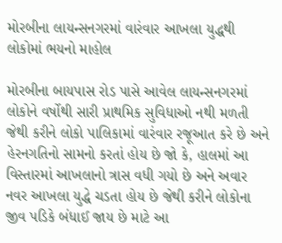મોરબીના લાયન્સનગરમાં વારંવાર આખલા યુદ્ધથી લોકોમાં ભયનો માહોલ

મોરબીના બાયપાસ રોડ પાસે આવેલ લાયન્સનગરમાં લોકોને વર્ષોથી સારી પ્રાથમિક સુવિધાઓ નથી મળતી જેથી કરીને લોકો પાલિકામાં વારંવાર રજૂઆત કરે છે અને હેરનગતિનો સામનો કરતાં હોય છે જો કે, હાલમાં આ વિસ્તારમાં આખલાનો ત્રાસ વધી ગયો છે અને અવાર નવર આખલા યુદ્ધે ચડતા હોય છે જેથી કરીને લોકોના જીવ પડિકે બંધાઈ જાય છે માટે આ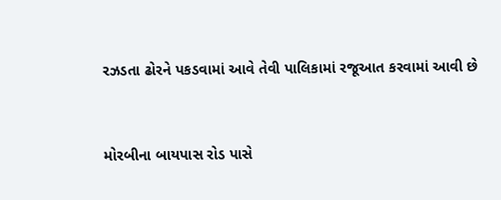રઝડતા ઢોરને પકડવામાં આવે તેવી પાલિકામાં રજૂઆત કરવામાં આવી છે


મોરબીના બાયપાસ રોડ પાસે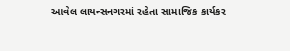આવેલ લાયન્સનગરમાં રહેતા સામાજિક કાર્યકર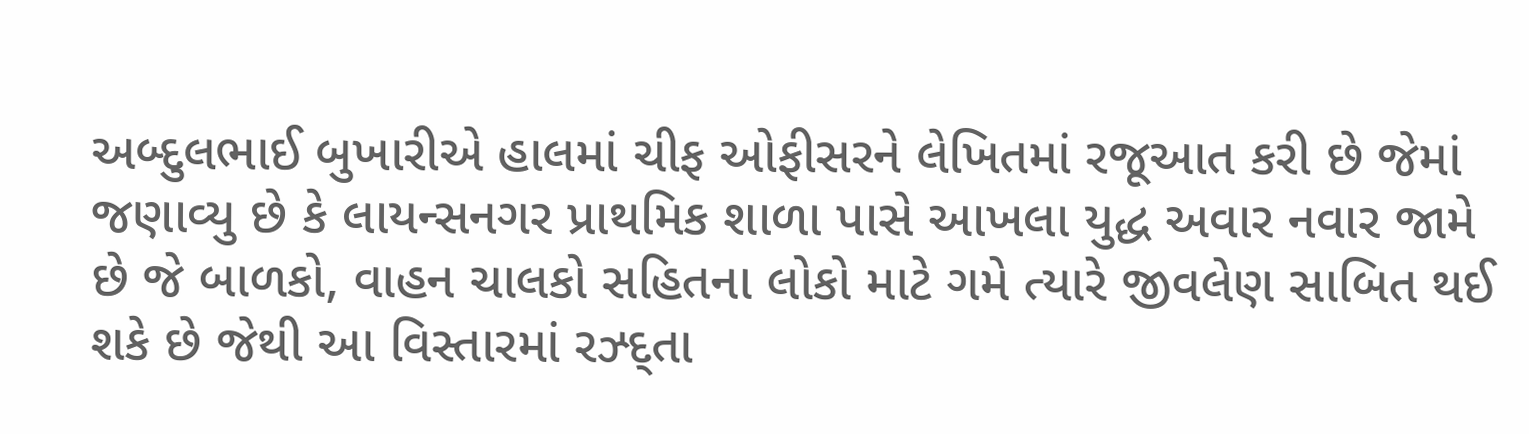અબ્દુલભાઈ બુખારીએ હાલમાં ચીફ ઓફીસરને લેખિતમાં રજૂઆત કરી છે જેમાં જણાવ્યુ છે કે લાયન્સનગર પ્રાથમિક શાળા પાસે આખલા યુદ્ધ અવાર નવાર જામે છે જે બાળકો, વાહન ચાલકો સહિતના લોકો માટે ગમે ત્યારે જીવલેણ સાબિત થઈ શકે છે જેથી આ વિસ્તારમાં રઝ્દ્તા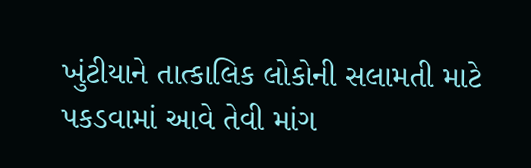ખુંટીયાને તાત્કાલિક લોકોની સલામતી માટે પકડવામાં આવે તેવી માંગ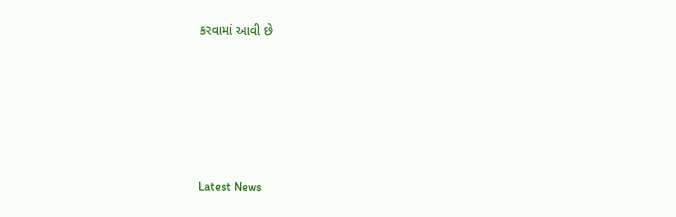કરવામાં આવી છે






Latest News